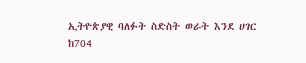ኢትዮጵያዊ ባለፉት ስድስት ወራት እንደ ሀገር ከ704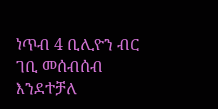ነጥብ 4 ቢሊዮን ብር ገቢ መሰብሰብ እንደተቻለ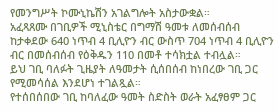የመንግሥት ኮሙኒኬሽን አገልግሎት አስታውቋል።
አፈጻጸሙ በገቢዎች ሚኒስቴር በግማሽ ዓመቱ ለመሰብሰብ ከታቀደው 640 ነጥብ 4 ቢሊዮን ብር ውስጥ 704 ነጥብ 4 ቢሊዮን ብር በመሰብሰብ የዕቅዱን 110 በመቶ ተሳክቷል ተብሏል።
ይህ ገቢ ባለፉት ጊዜያት ለዓመታት ሲሰበሰብ ከነበረው ገቢ ጋር የሚመሳሰል እንደሆነ ተገልጿል።
የተሰበሰበው ገቢ ከባለፈው ዓመት ስድስት ወራት አፈፃፀም ጋር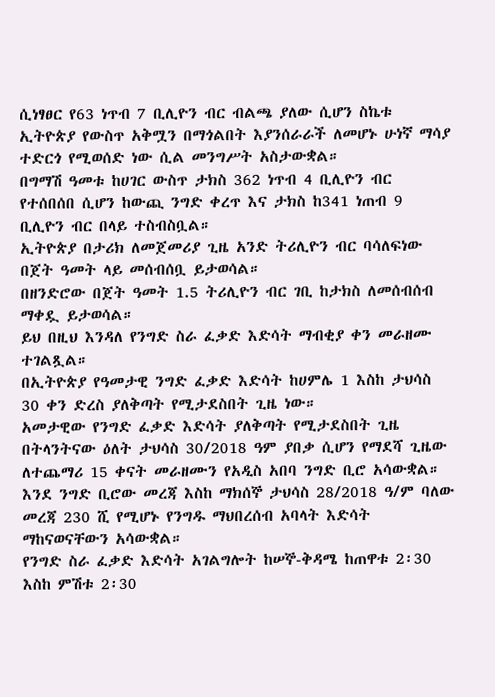ሲነፃፀር የ63 ነጥብ 7 ቢሊዮን ብር ብልጫ ያለው ሲሆን ስኬቱ ኢትዮጵያ የውስጥ አቅሟን በማጎልበት እያንሰራራች ለመሆኑ ሁነኛ ማሳያ ተድርጎ የሚወሰድ ነው ሲል መንግሥት አስታውቋል።
በግማሽ ዓመቱ ከሀገር ውስጥ ታክስ 362 ነጥብ 4 ቢሊዮን ብር የተሰበሰበ ሲሆን ከውጪ ንግድ ቀረጥ እና ታክስ ከ341 ነጠብ 9 ቢሊዮን ብር በላይ ተስብስቧል።
ኢትዮጵያ በታሪክ ለመጀመሪያ ጊዜ አንድ ትሪሊዮን ብር ባሳለፍነው በጀት ዓመት ላይ መሰብሰቧ ይታወሳል።
በዘንድሮው በጀት ዓመት 1.5 ትሪሊዮን ብር ገቢ ከታክስ ለመሰብሰብ ማቀዷ ይታወሳል።
ይህ በዚህ እንዳለ የንግድ ስራ ፈቃድ እድሳት ማብቂያ ቀን መራዘሙ ተገልጿል።
በኢትዮጵያ የዓመታዊ ንግድ ፈቃድ እድሳት ከሀምሌ 1 እስከ ታህሳስ 30 ቀን ድረስ ያለቅጣት የሚታደስበት ጊዜ ነው።
አመታዊው የንግድ ፈቃድ እድሳት ያለቅጣት የሚታደስበት ጊዜ በትላንትናው ዕለት ታህሳስ 30/2018 ዓም ያበቃ ሲሆን የማደሻ ጊዜው ለተጨማሪ 15 ቀናት መራዘሙን የአዲስ አበባ ንግድ ቢሮ አሳውቋል።
እንደ ንግድ ቢሮው መረጃ እስከ ማክሰኞ ታህሳስ 28/2018 ዓ/ም ባለው መረጃ 230 ሺ የሚሆኑ የንግዱ ማህበረሰብ አባላት እድሳት ማከናወናቸውን አሳውቋል።
የንግድ ስራ ፈቃድ እድሳት አገልግሎት ከሠኞ-ቅዳሜ ከጠዋቱ 2፡30 እስከ ምሽቱ 2፡30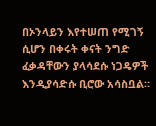በኦንላይን እየተሠጠ የሚገኝ ሲሆን በቀሩት ቀናት ንግድ ፈቃዳቸውን ያላሳደሱ ነጋዴዎች እንዲያሳድሱ ቢሮው አሳስቧል።